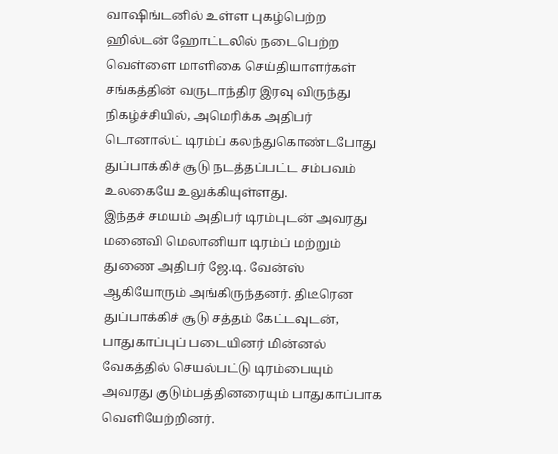வாஷிங்டனில் உள்ள புகழ்பெற்ற ஹில்டன் ஹோட்டலில் நடைபெற்ற வெள்ளை மாளிகை செய்தியாளர்கள் சங்கத்தின் வருடாந்திர இரவு விருந்து நிகழ்ச்சியில், அமெரிக்க அதிபர் டொனால்ட் டிரம்ப் கலந்துகொண்டபோது துப்பாக்கிச் சூடு நடத்தப்பட்ட சம்பவம் உலகையே உலுக்கியுள்ளது.
இந்தச் சமயம் அதிபர் டிரம்புடன் அவரது மனைவி மெலானியா டிரம்ப் மற்றும் துணை அதிபர் ஜே.டி. வேன்ஸ் ஆகியோரும் அங்கிருந்தனர். திடீரென துப்பாக்கிச் சூடு சத்தம் கேட்டவுடன், பாதுகாப்புப் படையினர் மின்னல் வேகத்தில் செயல்பட்டு டிரம்பையும் அவரது குடும்பத்தினரையும் பாதுகாப்பாக வெளியேற்றினர்.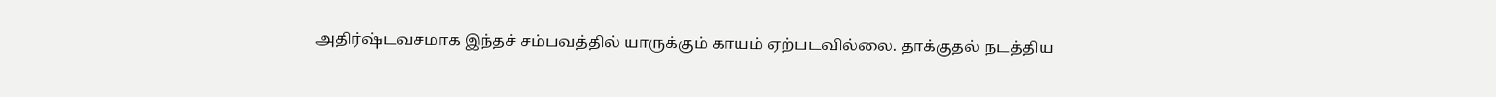அதிர்ஷ்டவசமாக இந்தச் சம்பவத்தில் யாருக்கும் காயம் ஏற்படவில்லை. தாக்குதல் நடத்திய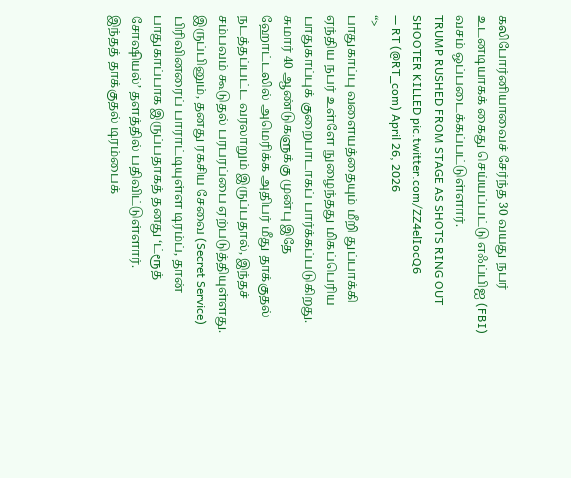கலிபோர்னியாவைச் சேர்ந்த 30 வயது நபர் உடனடியாகக் கைது செய்யப்பட்டு எஃப்பிஐ (FBI) வசம் ஒப்படைக்கப்பட்டுள்ளார்.
TRUMP RUSHED FROM STAGE AS SHOTS RING OUT
SHOOTER KILLED pic.twitter.com/ZZ4elIocQ6
— RT (@RT_com) April 26, 2026
“>
பாதுகாப்பு வளையத்தையும் மீறி துப்பாக்கி ஏந்திய நபர் உள்ளே நுழைந்தது மிகப்பெரிய பாதுகாப்புக் குறைபாடாகப் பார்க்கப்படுகிறது. சுமார் 40 ஆண்டுகளுக்கு முன்பு இதே ஹோட்டலில் அமெரிக்க அதிபர் மீது தாக்குதல் நடத்தப்பட்ட வரலாறும் இருப்பதால், இந்தச் சம்பவம் கூடுதல் பரபரப்பை ஏற்படுத்தியுள்ளது. இருப்பினும், தனது ரகசிய சேவை (Secret Service) பிரிவினரைப் பாராட்டியுள்ள டிரம்ப், தான் பாதுகாப்பாக இருப்பதாகத் தனது ‘ட்ரூத் சோஷியல்’ தளத்தில் பதிவிட்டுள்ளார்.
இந்தத் தாக்குதல் டிரம்பைக்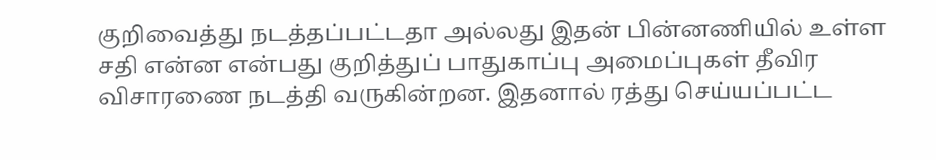குறிவைத்து நடத்தப்பட்டதா அல்லது இதன் பின்னணியில் உள்ள சதி என்ன என்பது குறித்துப் பாதுகாப்பு அமைப்புகள் தீவிர விசாரணை நடத்தி வருகின்றன. இதனால் ரத்து செய்யப்பட்ட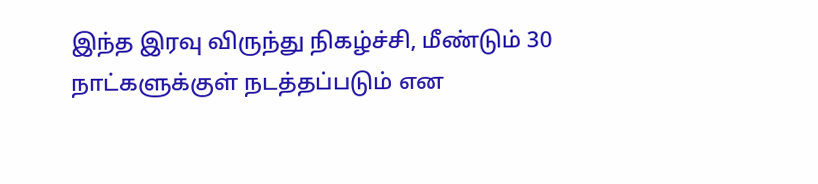இந்த இரவு விருந்து நிகழ்ச்சி, மீண்டும் 30 நாட்களுக்குள் நடத்தப்படும் என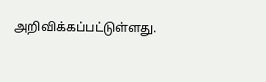அறிவிக்கப்பட்டுள்ளது.